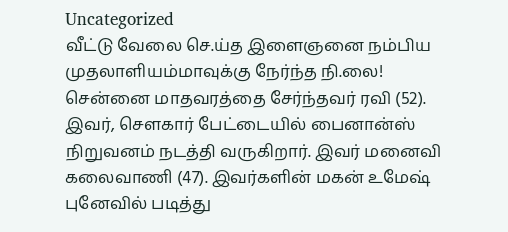Uncategorized
வீட்டு வேலை செ.ய்த இளைஞனை நம்பிய முதலாளியம்மாவுக்கு நேர்ந்த நி.லை!
சென்னை மாதவரத்தை சேர்ந்தவர் ரவி (52). இவர், சௌகார் பேட்டையில் பைனான்ஸ் நிறுவனம் நடத்தி வருகிறார். இவர் மனைவி கலைவாணி (47). இவர்களின் மகன் உமேஷ் புனேவில் படித்து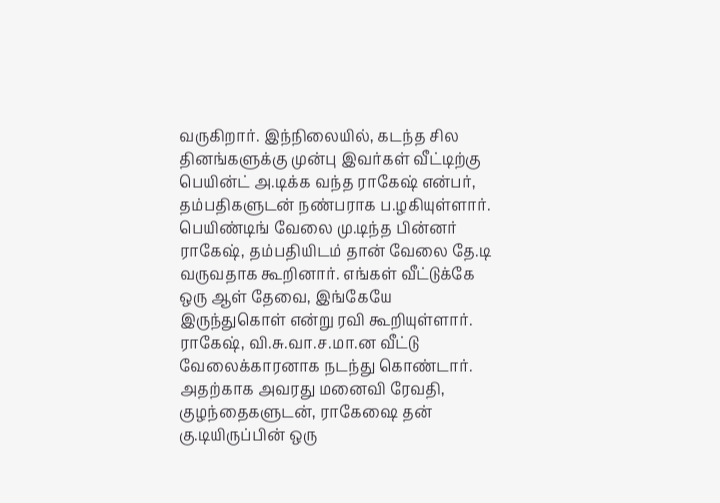வருகிறார். இந்நிலையில், கடந்த சில தினங்களுக்கு முன்பு இவர்கள் வீட்டிற்கு பெயின்ட் அ.டிக்க வந்த ராகேஷ் என்பர், தம்பதிகளுடன் நண்பராக ப.ழகியுள்ளார்.
பெயிண்டிங் வேலை மு.டிந்த பின்னர் ராகேஷ், தம்பதியிடம் தான் வேலை தே.டி வருவதாக கூறினார். எங்கள் வீட்டுக்கே ஒரு ஆள் தேவை, இங்கேயே இருந்துகொள் என்று ரவி கூறியுள்ளார். ராகேஷ், வி.சு.வா.ச.மா.ன வீட்டு வேலைக்காரனாக நடந்து கொண்டார். அதற்காக அவரது மனைவி ரேவதி, குழந்தைகளுடன், ராகேஷை தன் கு.டியிருப்பின் ஒரு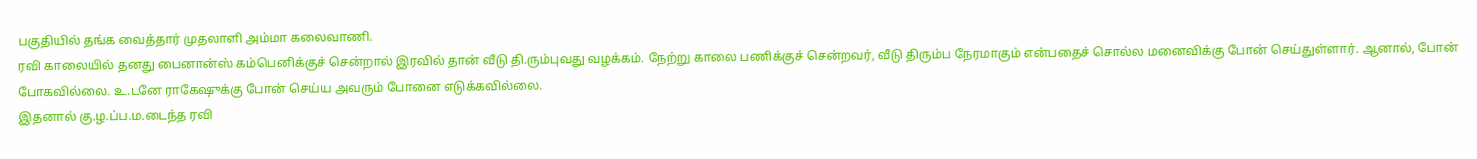பகுதியில் தங்க வைத்தார் முதலாளி அம்மா கலைவாணி.
ரவி காலையில் தனது பைனான்ஸ் கம்பெனிக்குச் சென்றால் இரவில் தான் வீடு தி.ரும்புவது வழக்கம். நேற்று காலை பணிக்குச் சென்றவர், வீடு திரும்ப நேரமாகும் என்பதைச் சொல்ல மனைவிக்கு போன் செய்துள்ளார். ஆனால், போன் போகவில்லை. உ.டனே ராகேஷுக்கு போன் செய்ய அவரும் போனை எடுக்கவில்லை.
இதனால் கு.ழ.ப்ப.ம.டைந்த ரவி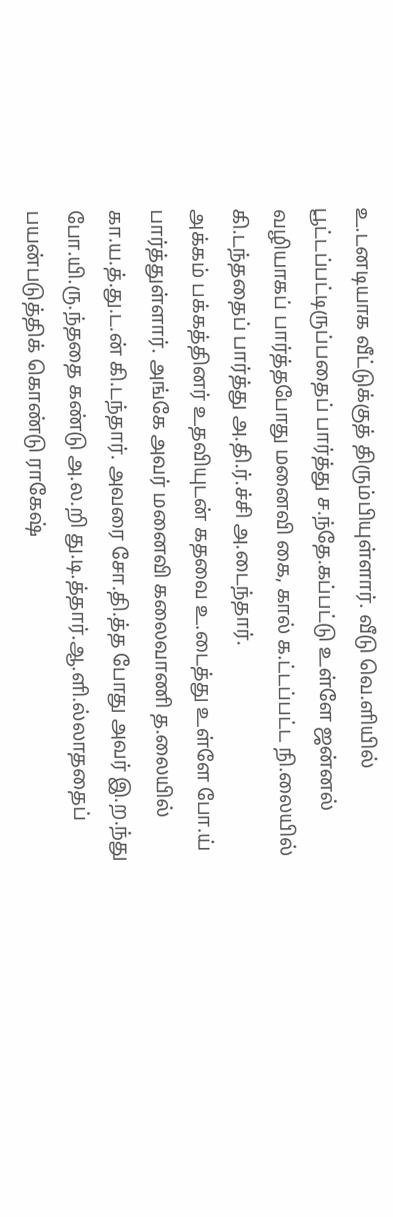உ.டனடியாக வீட்டுக்குத் திரும்பியுள்ளார். வீடு வெ.ளியில் பூட்டப்பட்டிருப்பதைப் பார்த்து ச.ந்தே.கப்பட்டு உள்ளே ஜன்னல் வழியாகப் பார்த்தபோது மனைவி கை, கால் க.ட்டப்பட்ட நி.லையில் கி.டந்ததைப் பார்த்து அ.தி.ர்.ச்சி அ.டைந்தார்.
அக்கம் பக்கத்தினர் உதவியுடன் கதவை உ.டைத்து உள்ளே போ.ய் பார்த்துள்ளார். அங்கே அவர் மனைவி கலைவாணி த.லையில் கா.ய.த்.து.ட.ன் கி.டந்தார். அவரை சோ.தி.த்த போது அவர் இ.ற.ந்து போ.யி.ரு.ந்ததை கண்டு அ.ல.றி து.டி.த்தார்.ஆ.ளி.ல்லாததைப் பயன்படுத்திக் கொண்டு ராகேஷ்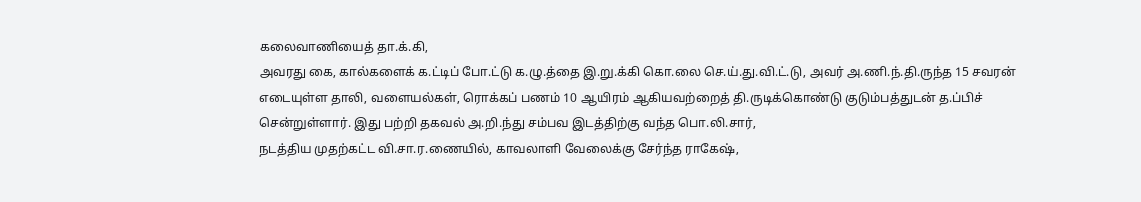கலைவாணியைத் தா.க்.கி,
அவரது கை, கால்களைக் க.ட்டிப் போ.ட்டு க.ழு.த்தை இ.று.க்கி கொ.லை செ.ய்.து.வி.ட்.டு, அவர் அ.ணி.ந்.தி.ருந்த 15 சவரன் எடையுள்ள தாலி, வளையல்கள், ரொக்கப் பணம் 10 ஆயிரம் ஆகியவற்றைத் தி.ருடிக்கொண்டு குடும்பத்துடன் த.ப்பிச் சென்றுள்ளார். இது பற்றி தகவல் அ.றி.ந்து சம்பவ இடத்திற்கு வந்த பொ.லி.சார்,
நடத்திய முதற்கட்ட வி.சா.ர.ணையில், காவலாளி வேலைக்கு சேர்ந்த ராகேஷ்,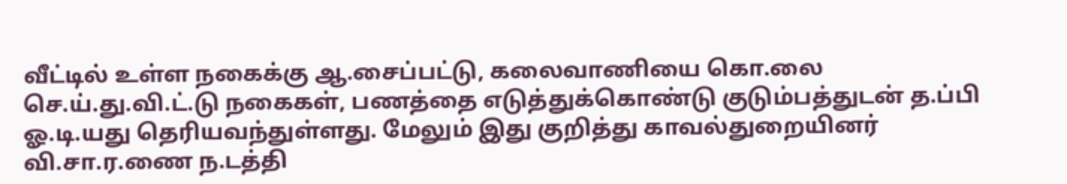வீட்டில் உள்ள நகைக்கு ஆ.சைப்பட்டு, கலைவாணியை கொ.லை செ.ய்.து.வி.ட்.டு நகைகள், பணத்தை எடுத்துக்கொண்டு குடும்பத்துடன் த.ப்பி ஓ.டி.யது தெரியவந்துள்ளது. மேலும் இது குறித்து காவல்துறையினர் வி.சா.ர.ணை ந.டத்தி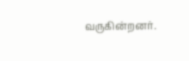வருகின்றனர்.